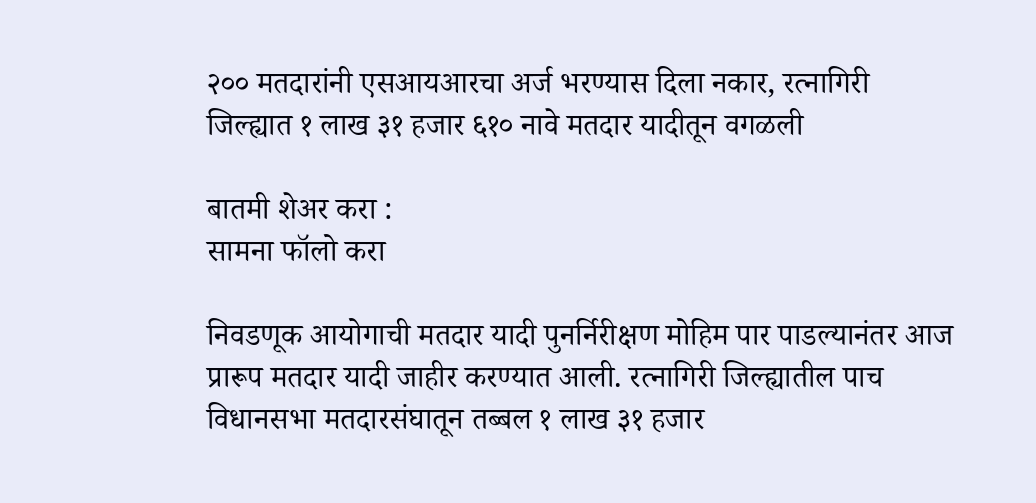२०० मतदारांनी एसआयआरचा अर्ज भरण्यास दिला नकार, रत्नागिरी जिल्ह्यात १ लाख ३१ हजार ६१० नावे मतदार यादीतून वगळली

बातमी शेअर करा :
सामना फॉलो करा

निवडणूक आयोगाची मतदार यादी पुनर्निरीक्षण मोहिम पार पाडल्यानंतर आज प्रारूप मतदार यादी जाहीर करण्यात आली. रत्नागिरी जिल्ह्यातील पाच विधानसभा मतदारसंघातून तब्बल १ लाख ३१ हजार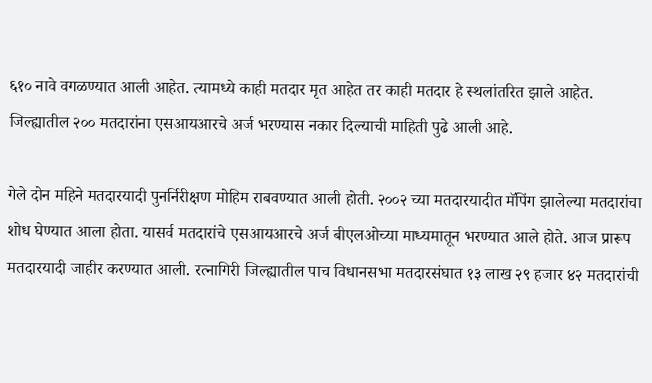६१० नावे वगळण्यात आली आहेत. त्यामध्ये काही मतदार मृत आहेत तर काही मतदार हे स्थलांतरित झाले आहेत. जिल्ह्यातील २०० मतदारांना एसआयआरचे अर्ज भरण्यास नकार दिल्याची माहिती पुढे आली आहे.

गेले दोन महिने मतदारयादी पुनर्निरीक्षण मोहिम राबवण्यात आली होती. २००२ च्या मतदारयादीत मॅपिंग झालेल्या मतदारांचा शोध घेण्यात आला होता. यासर्व मतदारांचे एसआयआरचे अर्ज बीएलओच्या माध्यमातून भरण्यात आले होते. आज प्रारूप मतदारयादी जाहीर करण्यात आली. रत्नागिरी जिल्ह्यातील पाच विधानसभा मतदारसंघात १३ लाख २९ हजार ४२ मतदारांची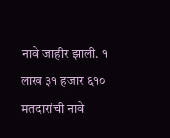नावे जाहीर झाली. १ लाख ३१ हजार ६१० मतदारांची नावे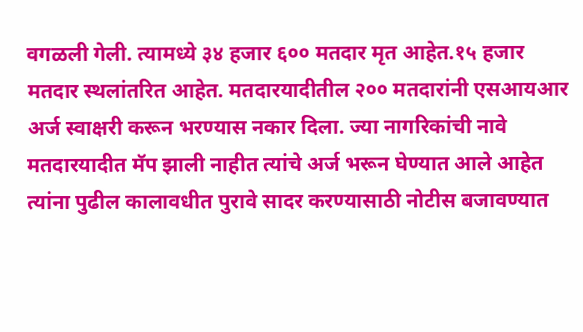वगळली गेली. त्यामध्ये ३४ हजार ६०० मतदार मृत आहेत.१५ हजार मतदार स्थलांतरित आहेत. मतदारयादीतील २०० मतदारांनी एसआयआर अर्ज स्वाक्षरी करून भरण्यास नकार दिला. ज्या नागरिकांची नावे मतदारयादीत मॅप झाली नाहीत त्यांचे अर्ज भरून घेण्यात आले आहेत त्यांना पुढील कालावधीत पुरावे सादर करण्यासाठी नोटीस बजावण्यात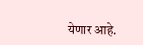येणार आहे.